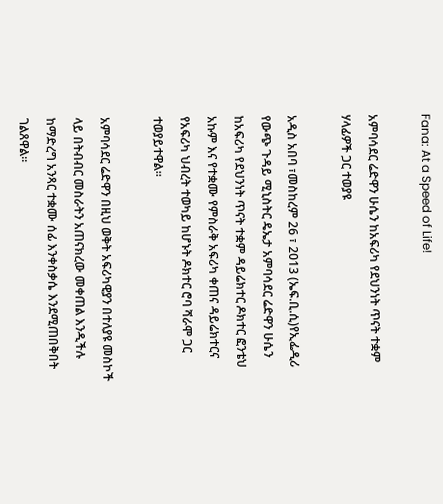Fana: At a Speed of Life!

አምባሳደር ሬድዋን ሁሴን ከአፍሪካ የደህንነት ጥናት ተቋም ሃላፊዎች ጋር ተወያዩ

አዲስ አበባ ፣መስከረም 26 ፣ 2013 (ኤፍ.ቢ.ሲ)የኢፌዲሪ የውጭ ጉዳይ ሚኒስትር ዴኤታ አምባሳደር ሬድዋን ሁሴን ከአፍሪካ የደህንነት ጥናት ተቋም ዳይሬክተር ዶክተር ፎንቴህ አኩም እና የተቋሙ የምስራቅ አፍሪካ ቀጠና ዳይሬክተርና የአፍሪካ ህብረት ተወካይ ከሆኑት ዶክተር ሮባ ሻራሞ ጋር ተወያይተዋል።

አምባሳደር ሬድዋን በዚህ ወቅት አፍሪካዊያን በተለያዩ መስኮች ላይ በትብብር መስራትን አጠናክረው መቀጠል እንዲችሉ ከማድረግ አንጻር ተቋሙ ሰፊ እንቀስቃሴ እንደሚጠበቅበት ገልጸዋል።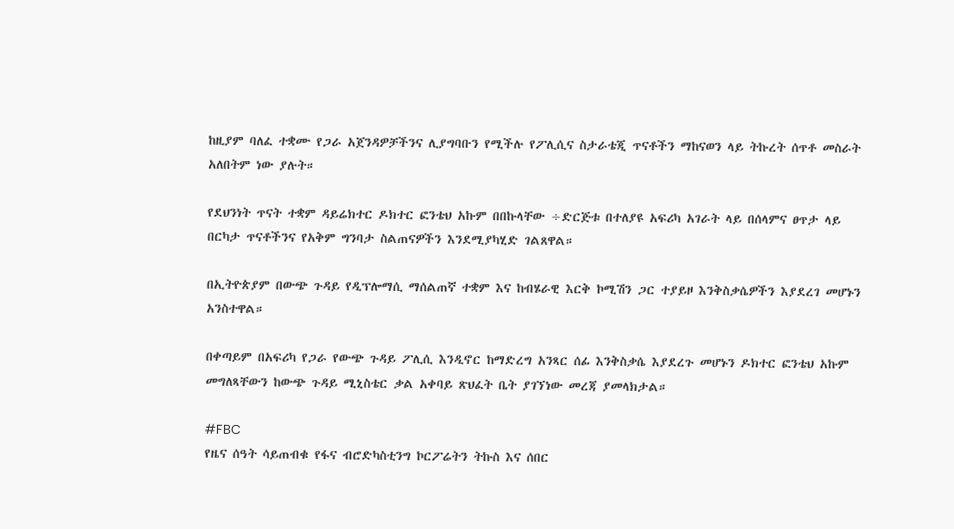ከዚያም ባለፈ ተቋሙ የጋራ አጀንዳዎቻችንና ሊያግባቡን የሚችሉ የፖሊሲና ስታራቴጂ ጥናቶችን ማከናወን ላይ ትኩረት ሰጥቶ መስራት አለበትም ነው ያሉት።

የደህንነት ጥናት ተቋም ዳይሬክተር ዶክተር ፎንቴህ አኩም በበኩላቸው ÷ድርጅቱ በተለያዩ አፍሪካ አገራት ላይ በሰላምና ፀጥታ ላይ በርካታ ጥናቶችንና የአቅም ግንባታ ስልጠናዎችን እንደሚያካሂድ ገልጸዋል።

በኢትዮጵያም በውጭ ጉዳይ የዲፕሎማሲ ማሰልጠኛ ተቋም እና ከብሄራዊ እርቅ ኮሚሽን ጋር ተያይዞ እንቅስቃሴዎችን እያደረገ መሆኑን አንስተዋል።

በቀጣይም በአፍሪካ የጋራ የውጭ ጉዳይ ፖሊሲ እንዲኖር ከማድረግ አንጻር ሰፊ እንቅስቃሴ እያደረጉ መሆኑን ዶክተር ፎንቴህ አኩም መግለጻቸውን ከውጭ ጉዳይ ሚኒስቴር ቃል አቀባይ ጽህፈት ቤት ያገኘነው መረጃ ያመላክታል።

#FBC
የዜና ሰዓት ሳይጠብቁ የፋና ብሮድካስቲንግ ኮርፖሬትን ትኩስ እና ሰበር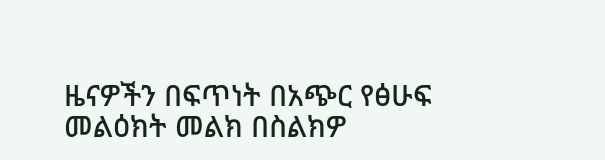ዜናዎችን በፍጥነት በአጭር የፅሁፍ መልዕክት መልክ በስልክዎ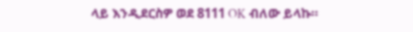ላይ እንዲደርስዎ ወደ 8111 OK ብለው ይላኩ።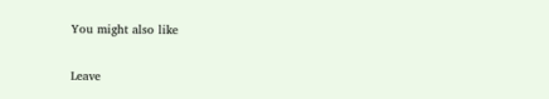You might also like

Leave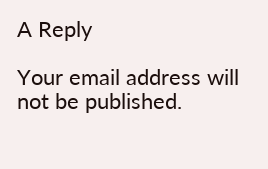A Reply

Your email address will not be published.